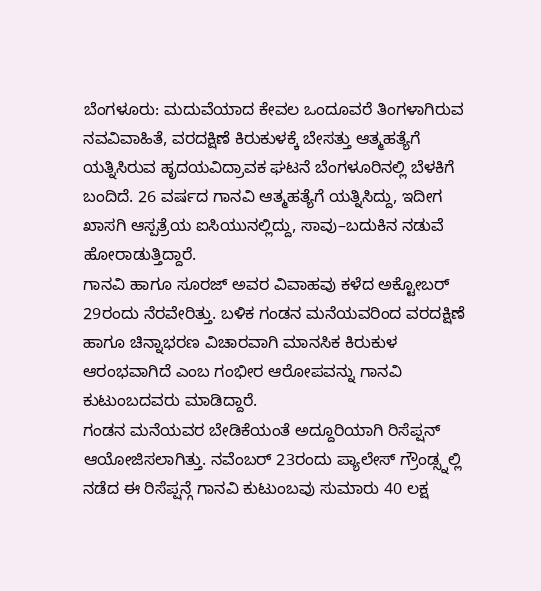ಬೆಂಗಳೂರು: ಮದುವೆಯಾದ ಕೇವಲ ಒಂದೂವರೆ ತಿಂಗಳಾಗಿರುವ ನವವಿವಾಹಿತೆ, ವರದಕ್ಷಿಣೆ ಕಿರುಕುಳಕ್ಕೆ ಬೇಸತ್ತು ಆತ್ಮಹತ್ಯೆಗೆ ಯತ್ನಿಸಿರುವ ಹೃದಯವಿದ್ರಾವಕ ಘಟನೆ ಬೆಂಗಳೂರಿನಲ್ಲಿ ಬೆಳಕಿಗೆ ಬಂದಿದೆ. 26 ವರ್ಷದ ಗಾನವಿ ಆತ್ಮಹತ್ಯೆಗೆ ಯತ್ನಿಸಿದ್ದು, ಇದೀಗ ಖಾಸಗಿ ಆಸ್ಪತ್ರೆಯ ಐಸಿಯುನಲ್ಲಿದ್ದು, ಸಾವು–ಬದುಕಿನ ನಡುವೆ ಹೋರಾಡುತ್ತಿದ್ದಾರೆ.
ಗಾನವಿ ಹಾಗೂ ಸೂರಜ್ ಅವರ ವಿವಾಹವು ಕಳೆದ ಅಕ್ಟೋಬರ್ 29ರಂದು ನೆರವೇರಿತ್ತು. ಬಳಿಕ ಗಂಡನ ಮನೆಯವರಿಂದ ವರದಕ್ಷಿಣೆ ಹಾಗೂ ಚಿನ್ನಾಭರಣ ವಿಚಾರವಾಗಿ ಮಾನಸಿಕ ಕಿರುಕುಳ ಆರಂಭವಾಗಿದೆ ಎಂಬ ಗಂಭೀರ ಆರೋಪವನ್ನು ಗಾನವಿ ಕುಟುಂಬದವರು ಮಾಡಿದ್ದಾರೆ.
ಗಂಡನ ಮನೆಯವರ ಬೇಡಿಕೆಯಂತೆ ಅದ್ದೂರಿಯಾಗಿ ರಿಸೆಪ್ಷನ್ ಆಯೋಜಿಸಲಾಗಿತ್ತು. ನವೆಂಬರ್ 23ರಂದು ಪ್ಯಾಲೇಸ್ ಗ್ರೌಂಡ್ಸ್ನಲ್ಲಿ ನಡೆದ ಈ ರಿಸೆಪ್ಷನ್ಗೆ ಗಾನವಿ ಕುಟುಂಬವು ಸುಮಾರು 40 ಲಕ್ಷ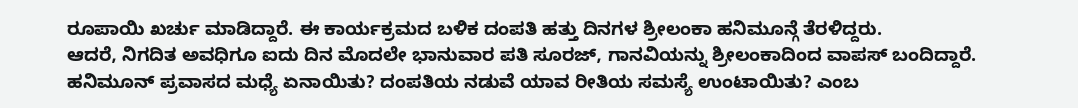ರೂಪಾಯಿ ಖರ್ಚು ಮಾಡಿದ್ದಾರೆ. ಈ ಕಾರ್ಯಕ್ರಮದ ಬಳಿಕ ದಂಪತಿ ಹತ್ತು ದಿನಗಳ ಶ್ರೀಲಂಕಾ ಹನಿಮೂನ್ಗೆ ತೆರಳಿದ್ದರು.
ಆದರೆ, ನಿಗದಿತ ಅವಧಿಗೂ ಐದು ದಿನ ಮೊದಲೇ ಭಾನುವಾರ ಪತಿ ಸೂರಜ್, ಗಾನವಿಯನ್ನು ಶ್ರೀಲಂಕಾದಿಂದ ವಾಪಸ್ ಬಂದಿದ್ದಾರೆ. ಹನಿಮೂನ್ ಪ್ರವಾಸದ ಮಧ್ಯೆ ಏನಾಯಿತು? ದಂಪತಿಯ ನಡುವೆ ಯಾವ ರೀತಿಯ ಸಮಸ್ಯೆ ಉಂಟಾಯಿತು? ಎಂಬ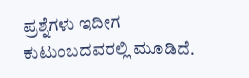ಪ್ರಶ್ನೆಗಳು ಇದೀಗ ಕುಟುಂಬದವರಲ್ಲಿ ಮೂಡಿದೆ.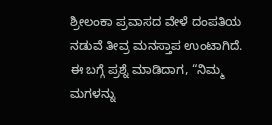ಶ್ರೀಲಂಕಾ ಪ್ರವಾಸದ ವೇಳೆ ದಂಪತಿಯ ನಡುವೆ ತೀವ್ರ ಮನಸ್ತಾಪ ಉಂಟಾಗಿದೆ. ಈ ಬಗ್ಗೆ ಪ್ರಶ್ನೆ ಮಾಡಿದಾಗ, “ನಿಮ್ಮ ಮಗಳನ್ನು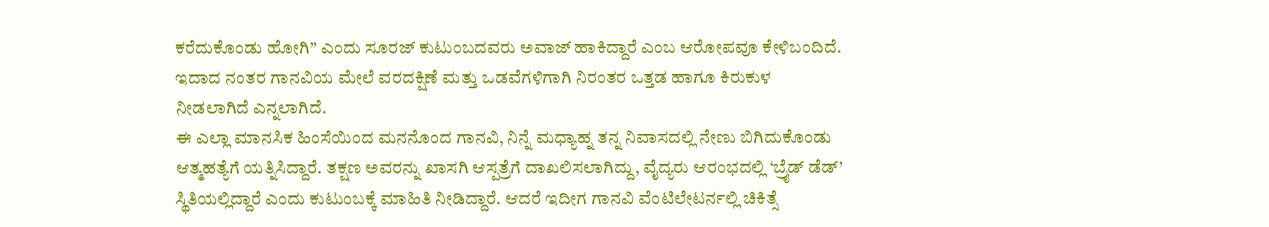ಕರೆದುಕೊಂಡು ಹೋಗಿ” ಎಂದು ಸೂರಜ್ ಕುಟುಂಬದವರು ಅವಾಜ್ ಹಾಕಿದ್ದಾರೆ ಎಂಬ ಆರೋಪವೂ ಕೇಳಿಬಂದಿದೆ. ಇದಾದ ನಂತರ ಗಾನವಿಯ ಮೇಲೆ ವರದಕ್ಷಿಣೆ ಮತ್ತು ಒಡವೆಗಳಿಗಾಗಿ ನಿರಂತರ ಒತ್ತಡ ಹಾಗೂ ಕಿರುಕುಳ ನೀಡಲಾಗಿದೆ ಎನ್ನಲಾಗಿದೆ.
ಈ ಎಲ್ಲಾ ಮಾನಸಿಕ ಹಿಂಸೆಯಿಂದ ಮನನೊಂದ ಗಾನವಿ, ನಿನ್ನೆ ಮಧ್ಯಾಹ್ನ ತನ್ನ ನಿವಾಸದಲ್ಲಿ ನೇಣು ಬಿಗಿದುಕೊಂಡು ಆತ್ಮಹತ್ಯೆಗೆ ಯತ್ನಿಸಿದ್ದಾರೆ. ತಕ್ಷಣ ಅವರನ್ನು ಖಾಸಗಿ ಆಸ್ಪತ್ರೆಗೆ ದಾಖಲಿಸಲಾಗಿದ್ದು, ವೈದ್ಯರು ಆರಂಭದಲ್ಲಿ ‘ಬ್ರೈಡ್ ಡೆಡ್’ ಸ್ಥಿತಿಯಲ್ಲಿದ್ದಾರೆ ಎಂದು ಕುಟುಂಬಕ್ಕೆ ಮಾಹಿತಿ ನೀಡಿದ್ದಾರೆ. ಆದರೆ ಇದೀಗ ಗಾನವಿ ವೆಂಟಿಲೇಟರ್ನಲ್ಲಿ ಚಿಕಿತ್ಸೆ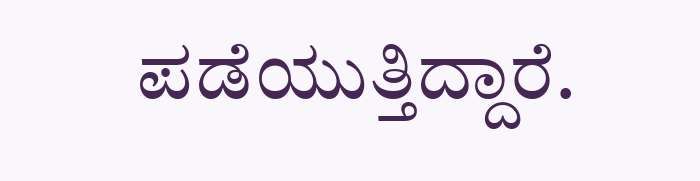ಪಡೆಯುತ್ತಿದ್ದಾರೆ.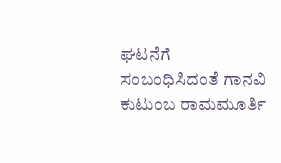ಘಟನೆಗೆ ಸಂಬಂಧಿಸಿದಂತೆ ಗಾನವಿ ಕುಟುಂಬ ರಾಮಮೂರ್ತಿ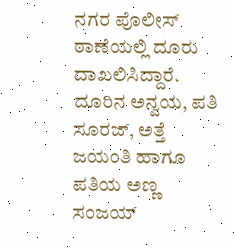ನಗರ ಪೊಲೀಸ್ ಠಾಣೆಯಲ್ಲಿ ದೂರು ದಾಖಲಿಸಿದ್ದಾರೆ. ದೂರಿನ ಅನ್ವಯ, ಪತಿ ಸೂರಜ್, ಅತ್ತೆ ಜಯಂತಿ ಹಾಗೂ ಪತಿಯ ಅಣ್ಣ ಸಂಜಯ್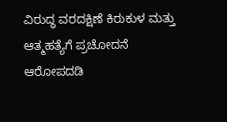ವಿರುದ್ಧ ವರದಕ್ಷಿಣೆ ಕಿರುಕುಳ ಮತ್ತು ಆತ್ಮಹತ್ಯೆಗೆ ಪ್ರಚೋದನೆ ಆರೋಪದಡಿ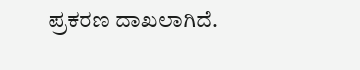ಪ್ರಕರಣ ದಾಖಲಾಗಿದೆ.